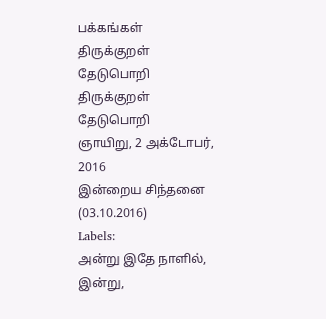பக்கங்கள்
திருக்குறள் தேடுபொறி
திருக்குறள் தேடுபொறி
ஞாயிறு, 2 அக்டோபர், 2016
இன்றைய சிந்தனை (03.10.2016)
Labels:
அன்று இதே நாளில்,
இன்று,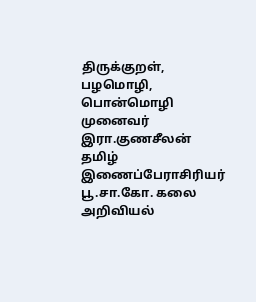திருக்குறள்,
பழமொழி,
பொன்மொழி
முனைவர் இரா.குணசீலன்
தமிழ் இணைப்பேராசிரியர்
பூ.சா.கோ. கலை அறிவியல்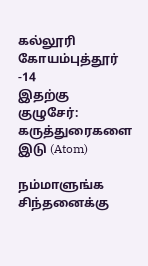கல்லூரி
கோயம்புத்தூர் -14
இதற்கு குழுசேர்:
கருத்துரைகளை இடு (Atom)

நம்மாளுங்க சிந்தனைக்கு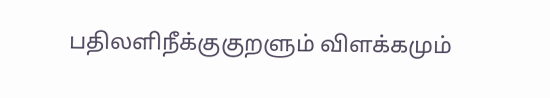பதிலளிநீக்குகுறளும் விளக்கமும்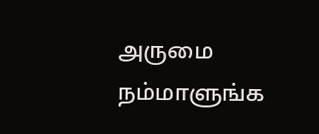அருமை
நம்மாளுங்க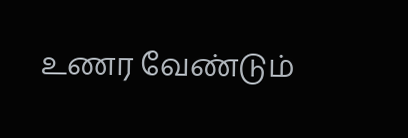உணர வேண்டும்